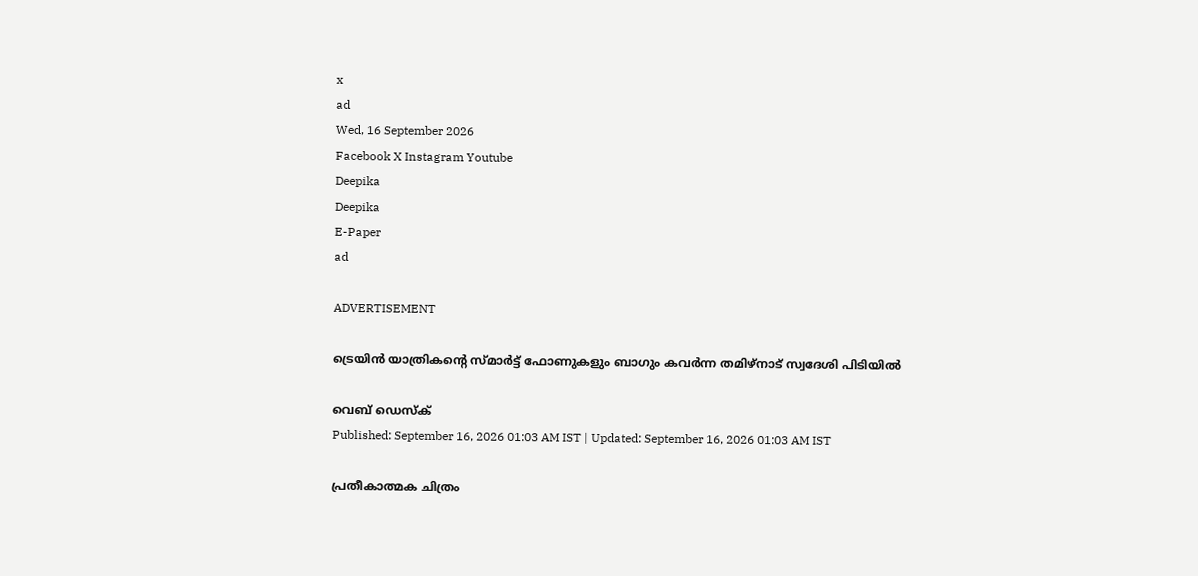x
ad
Wed, 16 September 2026
Facebook X Instagram Youtube
Deepika
Deepika
E-Paper
ad

ADVERTISEMENT

ട്രെയിന്‍ യാത്രികന്‍റെ സ്മാര്‍ട്ട് ഫോണുകളും ബാഗും കവര്‍ന്ന തമിഴ്‌നാട് സ്വദേശി പിടിയില്‍

വെബ് ഡെസ്ക്
Published: September 16, 2026 01:03 AM IST | Updated: September 16, 2026 01:03 AM IST

പ്രതീകാത്മക ചിത്രം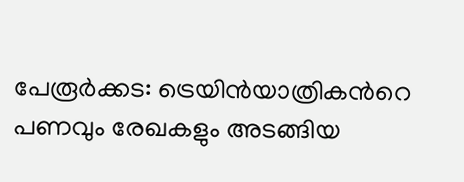പേരൂര്‍ക്കട: ട്രെയിന്‍യാത്രികന്‍റെ പണവും രേഖകളും അടങ്ങിയ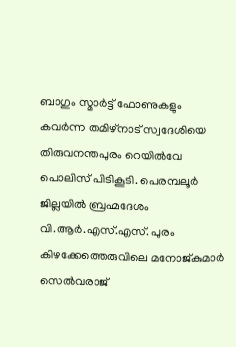ബാഗും സ്മാര്‍ട്ട് ഫോണുകളും കവര്‍ന്ന തമിഴ്‌നാട് സ്വദേശിയെ തിരുവനന്തപുരം റെയില്‍വേ പൊലിസ് പിടികൂടി. പെരമ്പലൂര്‍ ജില്ലയില്‍ ബ്രഹ്മദേശം വി.ആര്‍.എസ്.എസ്. പുരം കിഴക്കേത്തെരുവിലെ മനോജ്കുമാര്‍ സെല്‍വരാജ്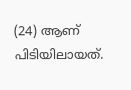(24) ആണ് പിടിയിലായത്.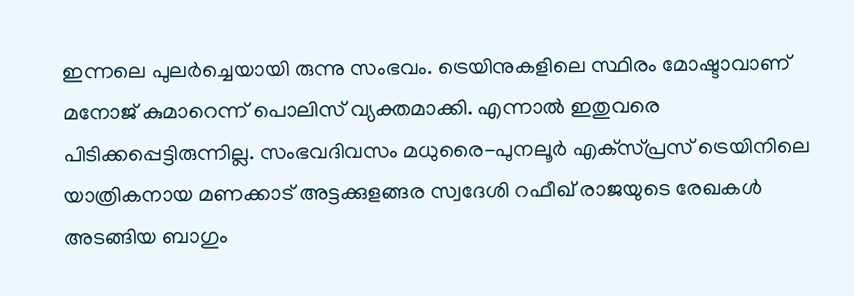ഇന്നലെ പുലര്‍ച്ചെയായി രുന്നു സംഭവം. ട്രെയിനുകളിലെ സ്ഥിരം മോഷ്ടാവാണ് മനോജ് കുമാറെന്ന് പൊലിസ് വ്യക്തമാക്കി. എന്നാല്‍ ഇതുവരെ പിടിക്കപ്പെട്ടിരുന്നില്ല. സംഭവദിവസം മധുരൈ-പുനലൂര്‍ എക്‌സ്പ്രസ് ട്രെയിനിലെ യാത്രികനായ മണക്കാട് അട്ടക്കുളങ്ങര സ്വദേശി റഫീഖ് രാജയുടെ രേഖകള്‍ അടങ്ങിയ ബാഗും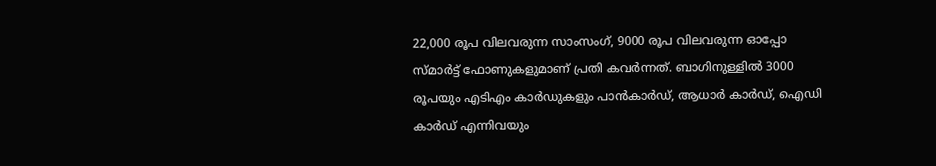22,000 രൂപ വിലവരുന്ന സാംസംഗ്, 9000 രൂപ വിലവരുന്ന ഓപ്പോ സ്മാര്‍ട്ട് ഫോണുകളുമാണ് പ്രതി കവര്‍ന്നത്. ബാഗിനുള്ളില്‍ 3000 രൂപയും എടിഎം കാര്‍ഡുകളും പാന്‍കാര്‍ഡ്, ആധാര്‍ കാര്‍ഡ്, ഐഡി കാര്‍ഡ് എന്നിവയും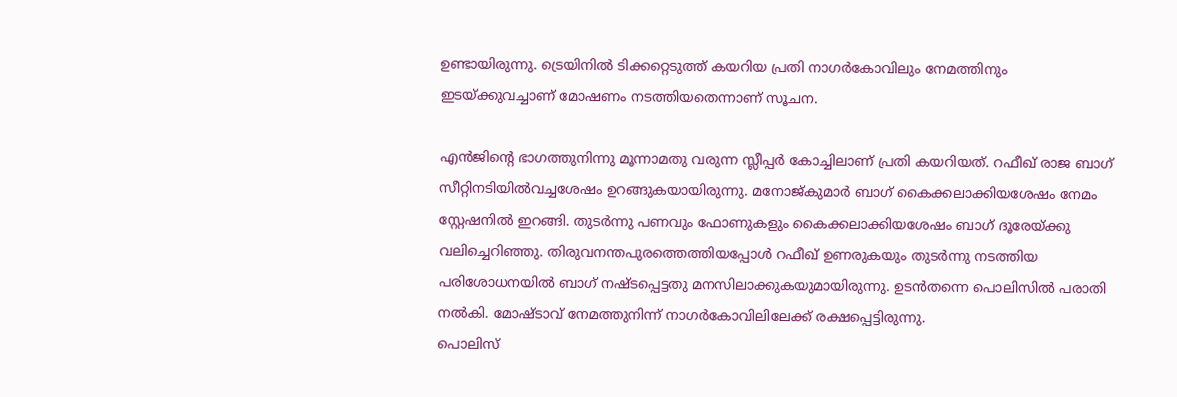ഉണ്ടായിരുന്നു. ട്രെയിനില്‍ ടിക്കറ്റെടുത്ത് കയറിയ പ്രതി നാഗര്‍കോവിലും നേമത്തിനും ഇടയ്ക്കുവച്ചാണ് മോഷണം നടത്തിയതെന്നാണ് സൂചന.

എന്‍ജിന്‍റെ ഭാഗത്തുനിന്നു മൂന്നാമതു വരുന്ന സ്ലീപ്പര്‍ കോച്ചിലാണ് പ്രതി കയറിയത്. റഫീഖ് രാജ ബാഗ് സീറ്റിനടിയില്‍വച്ചശേഷം ഉറങ്ങുകയായിരുന്നു. മനോജ്കുമാര്‍ ബാഗ് കൈക്കലാക്കിയശേഷം നേമം സ്റ്റേഷനില്‍ ഇറങ്ങി. തുടര്‍ന്നു പണവും ഫോണുകളും കൈക്കലാക്കിയശേഷം ബാഗ് ദൂരേയ്ക്കു വലിച്ചെറിഞ്ഞു. തിരുവനന്തപുരത്തെത്തിയപ്പോള്‍ റഫീഖ് ഉണരുകയും തുടര്‍ന്നു നടത്തിയ പരിശോധനയില്‍ ബാഗ് നഷ്ടപ്പെട്ടതു മനസിലാക്കുകയുമായിരുന്നു. ഉടന്‍തന്നെ പൊലിസില്‍ പരാതി നല്‍കി. മോഷ്ടാവ് നേമത്തുനിന്ന് നാഗര്‍കോവിലിലേക്ക് രക്ഷപ്പെട്ടിരുന്നു.
പൊലിസ്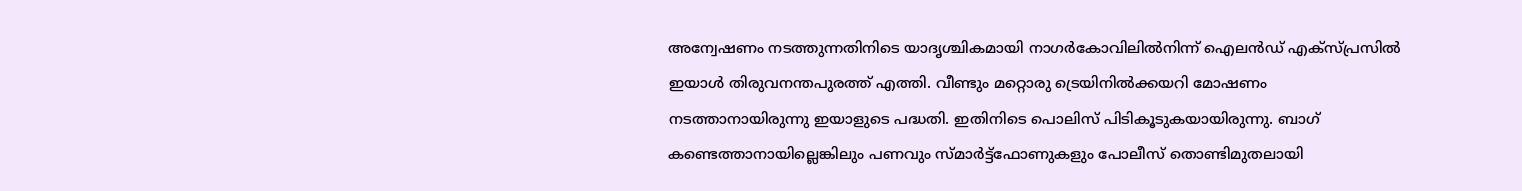അന്വേഷണം നടത്തുന്നതിനിടെ യാദൃശ്ചികമായി നാഗര്‍കോവിലില്‍നിന്ന് ഐലന്‍ഡ് എക്‌സ്പ്രസില്‍ ഇയാള്‍ തിരുവനന്തപുരത്ത് എത്തി. വീണ്ടും മറ്റൊരു ട്രെയിനില്‍ക്കയറി മോഷണം നടത്താനായിരുന്നു ഇയാളുടെ പദ്ധതി. ഇതിനിടെ പൊലിസ് പിടികൂടുകയായിരുന്നു. ബാഗ് കണ്ടെത്താനായില്ലെങ്കിലും പണവും സ്മാര്‍ട്ട്‌ഫോണുകളും പോലീസ് തൊണ്ടിമുതലായി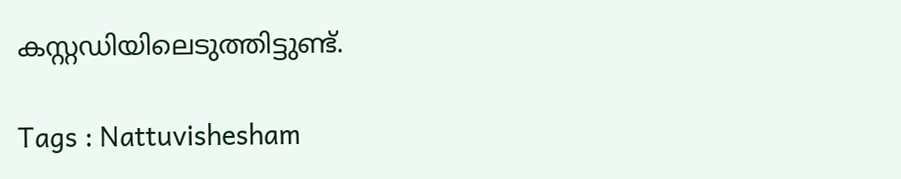കസ്റ്റഡിയിലെടുത്തിട്ടുണ്ട്.

Tags : Nattuvishesham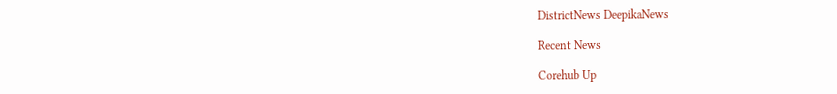DistrictNews DeepikaNews

Recent News

Corehub Up